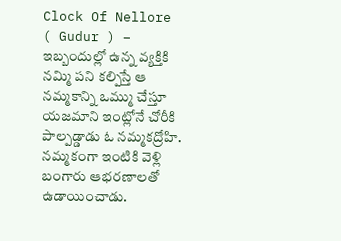Clock Of Nellore ( Gudur ) – ఇబ్బందుల్లో ఉన్న వ్యక్తికి నమ్మి పని కల్పిస్తే ఆ నమ్మకాన్ని ఒమ్ము చేస్తూ యజమాని ఇంట్లోనే చోరీకి పాల్పడ్డాడు ఓ నమ్మకద్రోహి. నమ్మకంగా ఇంటికి వెళ్లి బంగారు ఆభరణాలతో ఉడాయించాడు.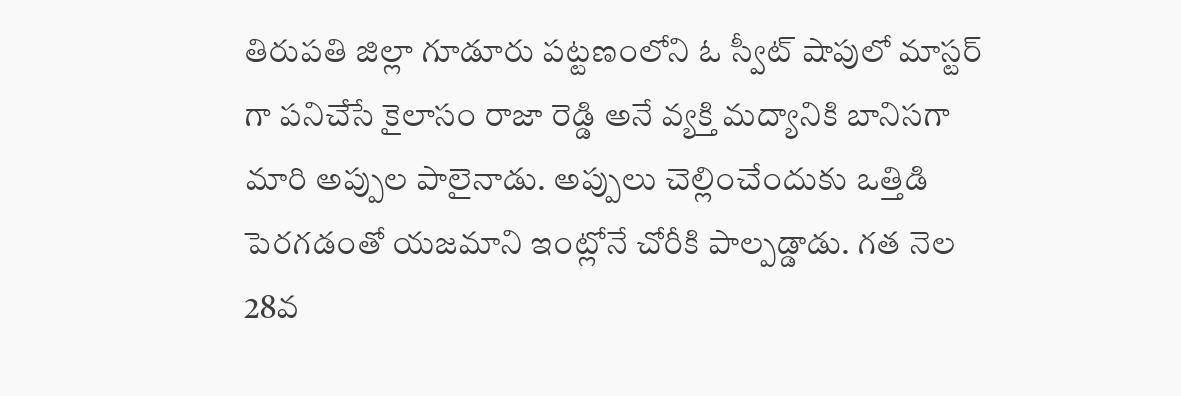తిరుపతి జిల్లా గూడూరు పట్టణంలోని ఓ స్వీట్ షాపులో మాస్టర్ గా పనిచేసే కైలాసం రాజా రెడ్డి అనే వ్యక్తి మద్యానికి బానిసగా మారి అప్పుల పాలైనాడు. అప్పులు చెల్లించేందుకు ఒత్తిడి పెరగడంతో యజమాని ఇంట్లోనే చోరీకి పాల్పడ్డాడు. గత నెల 28వ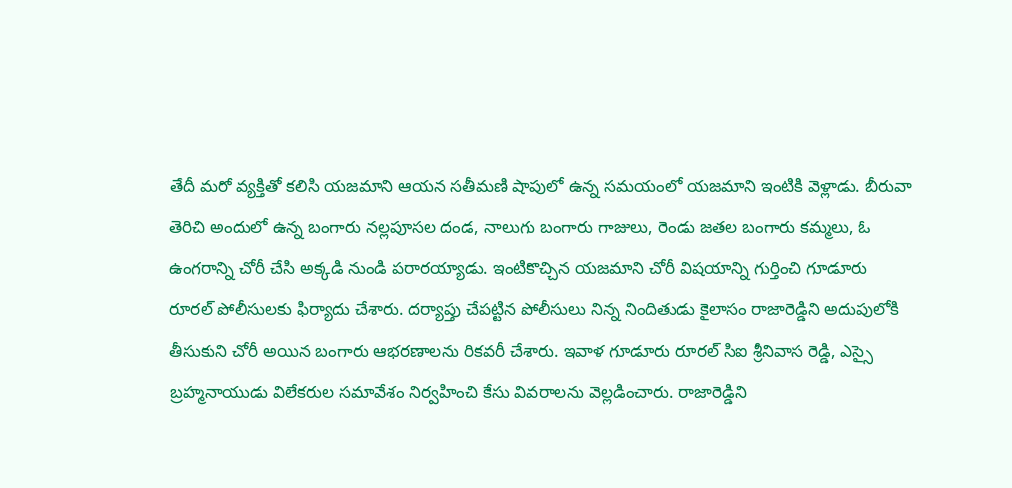తేదీ మరో వ్యక్తితో కలిసి యజమాని ఆయన సతీమణి షాపులో ఉన్న సమయంలో యజమాని ఇంటికి వెళ్లాడు. బీరువా తెరిచి అందులో ఉన్న బంగారు నల్లపూసల దండ, నాలుగు బంగారు గాజులు, రెండు జతల బంగారు కమ్మలు, ఓ ఉంగరాన్ని చోరీ చేసి అక్కడి నుండి పరారయ్యాడు. ఇంటికొచ్చిన యజమాని చోరీ విషయాన్ని గుర్తించి గూడూరు రూరల్ పోలీసులకు ఫిర్యాదు చేశారు. దర్యాప్తు చేపట్టిన పోలీసులు నిన్న నిందితుడు కైలాసం రాజారెడ్డిని అదుపులోకి తీసుకుని చోరీ అయిన బంగారు ఆభరణాలను రికవరీ చేశారు. ఇవాళ గూడూరు రూరల్ సిఐ శ్రీనివాస రెడ్డి, ఎస్సై బ్రహ్మనాయుడు విలేకరుల సమావేశం నిర్వహించి కేసు వివరాలను వెల్లడించారు. రాజారెడ్డిని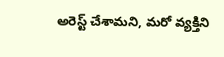అరెస్ట్ చేశామని, మరో వ్యక్తిని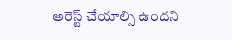అరెస్ట్ చేయాల్సి ఉందని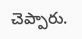చెప్పారు.